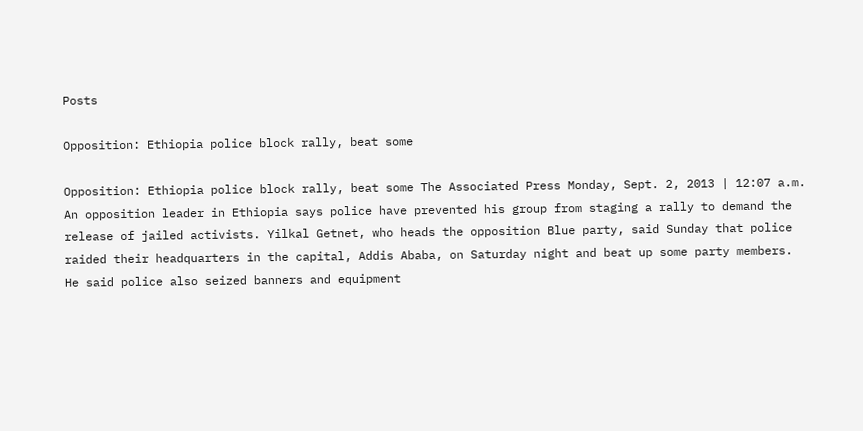Posts

Opposition: Ethiopia police block rally, beat some

Opposition: Ethiopia police block rally, beat some The Associated Press Monday, Sept. 2, 2013 | 12:07 a.m. An opposition leader in Ethiopia says police have prevented his group from staging a rally to demand the release of jailed activists. Yilkal Getnet, who heads the opposition Blue party, said Sunday that police raided their headquarters in the capital, Addis Ababa, on Saturday night and beat up some party members. He said police also seized banners and equipment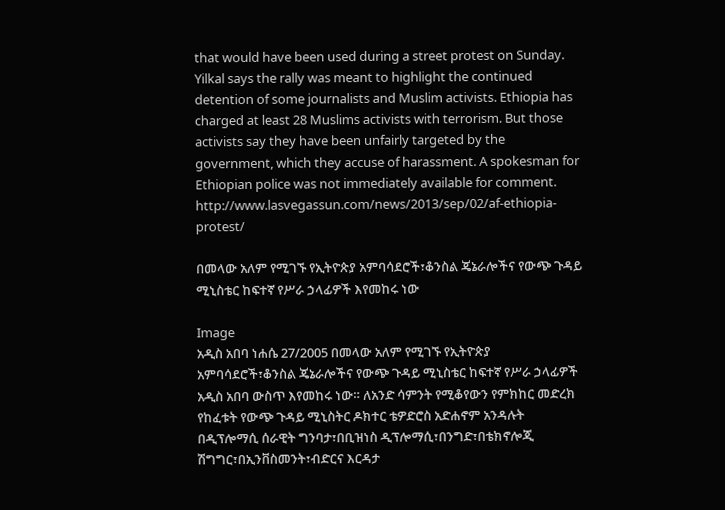that would have been used during a street protest on Sunday. Yilkal says the rally was meant to highlight the continued detention of some journalists and Muslim activists. Ethiopia has charged at least 28 Muslims activists with terrorism. But those activists say they have been unfairly targeted by the government, which they accuse of harassment. A spokesman for Ethiopian police was not immediately available for comment. http://www.lasvegassun.com/news/2013/sep/02/af-ethiopia-protest/

በመላው አለም የሚገኙ የኢትዮጵያ አምባሳደሮች፣ቆንስል ጄኔራሎችና የውጭ ጉዳይ ሚኒስቴር ከፍተኛ የሥራ ኃላፊዎች እየመከሩ ነው

Image
አዲስ አበባ ነሐሴ 27/2005 በመላው አለም የሚገኙ የኢትዮጵያ አምባሳደሮች፣ቆንስል ጄኔራሎችና የውጭ ጉዳይ ሚኒስቴር ከፍተኛ የሥራ ኃላፊዎች አዲስ አበባ ውስጥ እየመከሩ ነው። ለአንድ ሳምንት የሚቆየውን የምክከር መድረክ የከፈቱት የውጭ ጉዳይ ሚኒስትር ዶክተር ቴዎድሮስ አድሐኖም አንዳሉት በዲፕሎማሲ ሰራዊት ግንባታ፣በቢዝነስ ዲፕሎማሲ፣በንግድ፣በቴክኖሎጂ ሽግግር፣በኢንቨስመንት፣ብድርና እርዳታ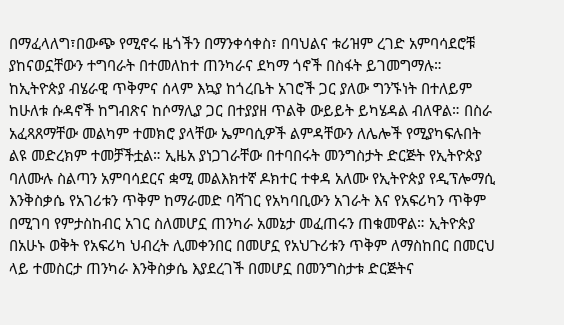በማፈላለግ፣በውጭ የሚኖሩ ዜጎችን በማንቀሳቀስ፣ በባህልና ቱሪዝም ረገድ አምባሳደሮቹ ያከናወኗቸውን ተግባራት በተመለከተ ጠንካራና ደካማ ጎኖች በስፋት ይገመግማሉ። ከኢትዮጵያ ብሄራዊ ጥቅምና ሰላም እኳያ ከጎረቤት አገሮች ጋር ያለው ግንኙነት በተለይም ከሁለቱ ሱዳኖች ከግብጽና ከሶማሊያ ጋር በተያያዘ ጥልቅ ውይይት ይካሄዳል ብለዋል። በስራ አፈጻጸማቸው መልካም ተመክሮ ያላቸው ኤምባሲዎች ልምዳቸውን ለሌሎች የሚያካፍሉበት ልዩ መድረክም ተመቻችቷል። ኢዜአ ያነጋገራቸው በተባበሩት መንግስታት ድርጅት የኢትዮጵያ ባለሙሉ ስልጣን አምባሳደርና ቋሚ መልእክተኛ ዶክተር ተቀዳ አለሙ የኢትዮጵያ የዲፕሎማሲ እንቅስቃሴ የአገሪቱን ጥቅም ከማራመድ ባሻገር የአካባቢውን አገራት እና የአፍሪካን ጥቅም በሚገባ የምታስከብር አገር ስለመሆኗ ጠንካራ አመኔታ መፈጠሩን ጠቁመዋል። ኢትዮጵያ በአሁኑ ወቅት የአፍሪካ ህብረት ሊመቀንበር በመሆኗ የአህጉሪቱን ጥቅም ለማስከበር በመርህ ላይ ተመስርታ ጠንካራ እንቅስቃሴ እያደረገች በመሆኗ በመንግስታቱ ድርጅትና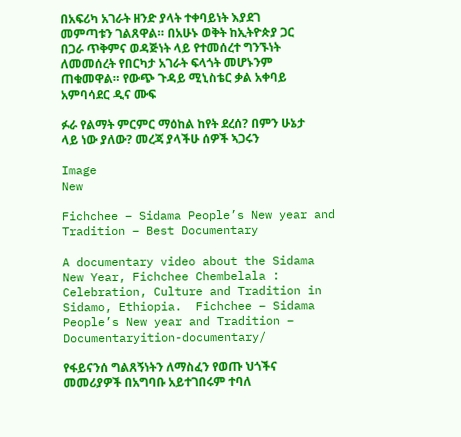በአፍሪካ አገራት ዘንድ ያላት ተቀባይነት እያደገ መምጣቱን ገልጸዋል። በአሁኑ ወቅት ከኢትዮጵያ ጋር በጋራ ጥቅምና ወዳጅነት ላይ የተመሰረተ ግንኙነት ለመመሰረት የበርካታ አገራት ፍላጎት መሆኑንም ጠቁመዋል። የውጭ ጉዳይ ሚኒስቴር ቃል አቀባይ አምባሳደር ዲና ሙፍ

ፉራ የልማት ምርምር ማዕከል ከየት ደረሰ? በምን ሁኔታ ላይ ነው ያለው? መረጃ ያላችሁ ሰዎች ኣጋሩን

Image
New

Fichchee – Sidama People’s New year and Tradition – Best Documentary

A documentary video about the Sidama New Year, Fichchee Chembelala : Celebration, Culture and Tradition in Sidamo, Ethiopia.  Fichchee – Sidama People’s New year and Tradition – Documentaryition-documentary/

የፋይናንሰ ግልጸኝነትን ለማስፈን የወጡ ህጎችና መመሪያዎች በአግባቡ አይተገበሩም ተባለ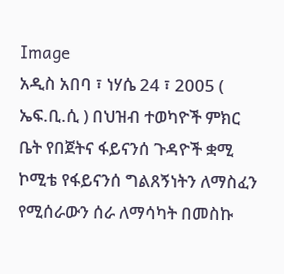Image
አዲስ አበባ ፣ ነሃሴ 24 ፣ 2005 ( ኤፍ.ቢ.ሲ ) በህዝብ ተወካዮች ምክር ቤት የበጀትና ፋይናንሰ ጉዳዮች ቋሚ ኮሚቴ የፋይናንሰ ግልጸኝነትን ለማስፈን የሚሰራውን ሰራ ለማሳካት በመስኩ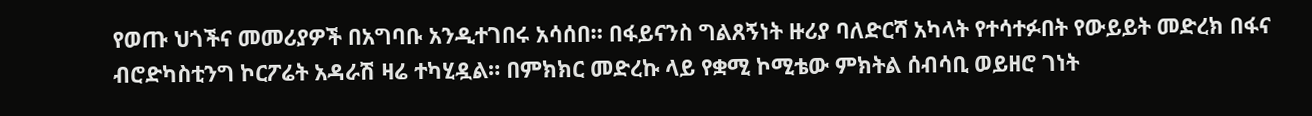የወጡ ህጎችና መመሪያዎች በአግባቡ አንዲተገበሩ አሳሰበ። በፋይናንስ ግልጸኝነት ዙሪያ ባለድርሻ አካላት የተሳተፉበት የውይይት መድረክ በፋና ብሮድካስቲንግ ኮርፖሬት አዳራሽ ዛሬ ተካሂዷል። በምክክር መድረኩ ላይ የቋሚ ኮሚቴው ምክትል ሰብሳቢ ወይዘሮ ገነት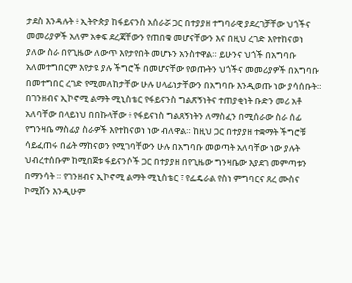ታደስ እንዳሉት ፥ ኢትዮጵያ ከፋይናንስ አሰራሯ ጋር በተያያዘ ተግባራዊ ያደረገቻቸው ህጎችና መመሪያዎች አለም አቀፍ ደረጃቸውን የጠበቁ መሆናቸውን እና በዚህ ረገድ እየተከናወነ ያለው ስራ በየጊዜው ለውጥ እየታየበት መሆኑን አንስተዋል። ይሁንና ህጎች በአግባቡ አለመተግበርም እየታዩ ያሉ ችግሮች በመሆናቸው የወጡትን ህጎችና መመሪያዎች በአግባቡ በመተግበር ረገድ የሚመለከታቸው ሁሉ ሀላፊነታቸውን በአግባቡ እንዲወጡ ነው ያሳሰቡት። በገንዘብና ኢኮኖሚ ልማት ሚኒስቴር የፋይናንስ ግልጽኝነትና ተጠያቂነት ቡድን መሪ አቶ አለባቸው በላይነህ በበኩላቸው ፥ የፋይናነስ ግልጸኝነትን ለማስፈን በሚሰራው ስራ ሰፊ የግንዛቤ ማስፊያ ስራዎች እየተከናወነ ነው ብለዋል። ከዚህ ጋር በተያያዘ ተቋማት ችግሮቹ ሳይፈጠሩ በፊት ማከናወን የሚገባቸውን ሁሉ በአግባቡ መወጣት አለባቸው ነው ያሉት ህብረተሰቡም ከሚበጀቱ ፋይናንሶች ጋር በተያያዘ በየጊዜው ግንዛቤው እያደገ መምጣቱን በማንሳት ። የገንዘብና ኢኮኖሚ ልማት ሚኒስቴር ፣ የፌዴራል የስነ ምግባርና ጸረ ሙስና ኮሚሽን እንዲሁም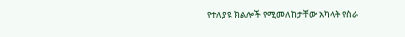የተለያዩ ክልሎች የሚመለከታቸው አካላት የስራ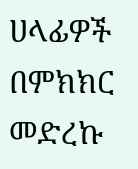ሀላፊዎች  በምክክር መድረኩ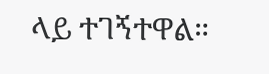ላይ ተገኝተዋል።